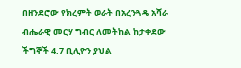በዘንደሮው የክረምት ወራት በአረንጓዴ አሻራ ብሔራዊ መርሃ ግብር ለመትከል ከታቀደው ችግኞች 4.7 ቢሊዮን ያህል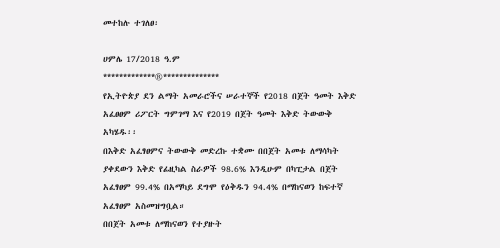መተከሉ ተገለፀ፡

ሀምሌ 17/2018 ዓ.ም
*************®**************
የኢትዮጵያ ደን ልማት አመራሮችና ሠራተኞች የ2018 በጀት ዓመት እቅድ አፈፀፀም ሪፖርት ግምገማ እና የ2019 በጀት ዓመት እቅድ ትውውቅ አካሄዱ፡፡
በእቅድ አፈፃፀምና ትውውቅ መድረኩ ተቋሙ በበጀት አመቱ ለማሳካት ያቀደውን እቅድ የፊዚካል ስራዎች 98.6% እንዲሁም በካፒታል በጀት አፈፃፀም 99.4% በአማካይ ደግሞ የዕቅዱን 94.4% በማከናወን ከፍተኛ አፈፃፀም አስመዝግቧል።
በበጀት አመቱ ለማከናወን የተያዙት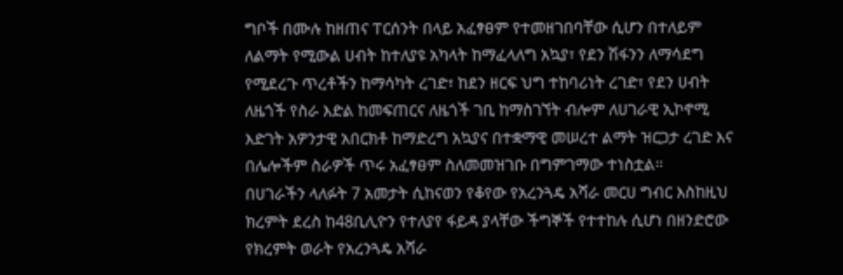ግቦች በሙሉ ከዘጠና ፐርሰንት በላይ አፈፃፀም የተመዘገበባቸው ሲሆን በተለይም ለልማት የሚውል ሀብት ከተለያዩ አካላት ከማፈላለግ አኳያ፣ የደን ሽፋንን ለማሳደግ የሚደረጉ ጥረቶችን ከማሳካት ረገድ፣ ከደን ዘርፍ ህግ ተከባሪነት ረገድ፣ የደን ሀብት ለዜጎች የስራ እድል ከመፍጠርና ለዜጎች ገቢ ከማስገኘት ብሎም ለሀገራዊ ኢኮኖሚ እድገት አዎንታዊ አበርክቶ ከማድረግ አኳያና በተቋማዊ መሠረተ ልማት ዝርጋታ ረገድ እና በሌሎችም ስራዎች ጥሩ አፈፃፀም ስለመመዝገቡ በግምገማው ተነስቷል።
በሀገራችን ላለፉት 7 አመታት ሲከናወን የቆየው የአረንጓዴ አሻራ መርሀ ግብር እስከዚህ ክረምት ደረስ ከ48ቢሊዮን የተለያየ ፋይዳ ያላቸው ችግኞች የተተከሉ ሲሆነ በዘንድሮው የክረምት ወራት የአረንጓዴ አሻራ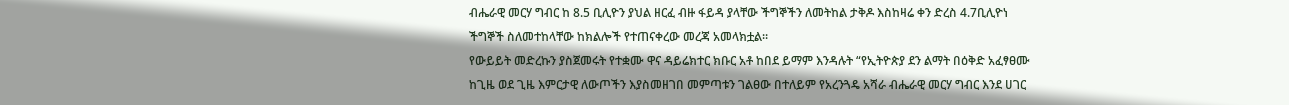ብሔራዊ መርሃ ግብር ከ 8.5 ቢሊዮን ያህል ዘርፈ ብዙ ፋይዳ ያላቸው ችግኞችን ለመትከል ታቅዶ እስከዛሬ ቀን ድረስ 4.7ቢሊዮነ ችግኞች ስለመተከላቸው ከክልሎች የተጠናቀረው መረጃ አመላክቷል።
የውይይት መድረኩን ያስጀመሩት የተቋሙ ዋና ዳይሬክተር ክቡር አቶ ከበደ ይማም እንዳሉት “የኢትዮጵያ ደን ልማት በዕቅድ አፈፃፀሙ ከጊዜ ወደ ጊዜ እምርታዊ ለውጦችን እያስመዘገበ መምጣቱን ገልፀው በተለይም የአረንጓዴ አሻራ ብሔራዊ መርሃ ግብር እንደ ሀገር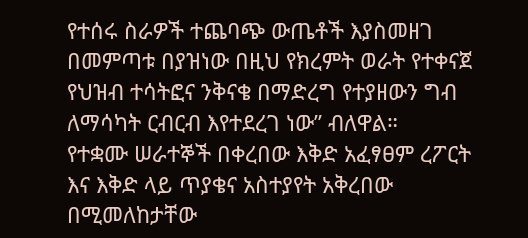የተሰሩ ስራዎች ተጨባጭ ውጤቶች እያስመዘገ በመምጣቱ በያዝነው በዚህ የክረምት ወራት የተቀናጀ የህዝብ ተሳትፎና ንቅናቄ በማድረግ የተያዘውን ግብ ለማሳካት ርብርብ እየተደረገ ነው” ብለዋል።
የተቋሙ ሠራተኞች በቀረበው እቅድ አፈፃፀም ረፖርት እና እቅድ ላይ ጥያቄና አስተያየት አቅረበው በሚመለከታቸው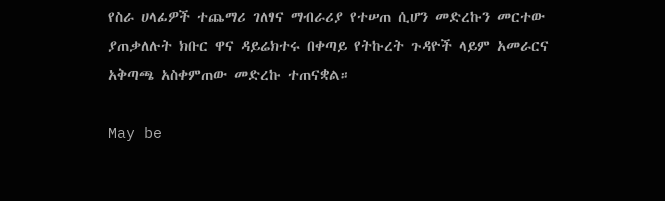የስራ ሀላፊዎች ተጨማሪ ገለፃና ማብራሪያ የተሠጠ ሲሆን መድረኩን መርተው ያጠቃለሉት ክቡር ዋና ዳይሬክተሩ በቀጣይ የትኩረት ጉዳዮች ላይም አመራርና አቅጣጫ አስቀምጠው መድረኩ ተጠናቋል።

May be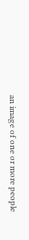an image of one or more people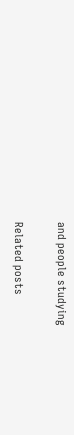and people studying

Related posts